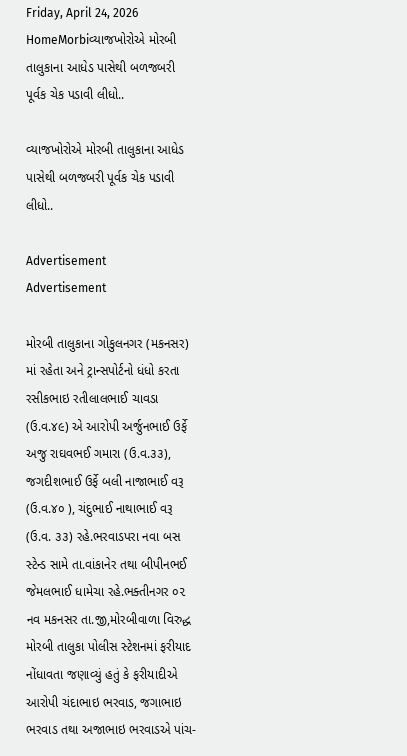Friday, April 24, 2026
HomeMorbiવ્યાજખોરોએ મોરબી તાલુકાના આધેડ પાસેથી બળજબરી પૂર્વક ચેક પડાવી લીધો..

વ્યાજખોરોએ મોરબી તાલુકાના આધેડ પાસેથી બળજબરી પૂર્વક ચેક પડાવી લીધો..

Advertisement
Advertisement

મોરબી તાલુકાના ગોકુલનગર (મકનસર) માં રહેતા અને ટ્રાન્સપોર્ટનો ધંધો કરતા રસીકભાઇ રતીલાલભાઈ ચાવડા (ઉ.વ.૪૯) એ આરોપી અર્જુનભાઈ ઉર્ફે અજુ રાઘવભઈ ગમારા (ઉ.વ.૩૩), જગદીશભાઈ ઉર્ફે બલી નાજાભાઈ વરૂ (ઉ.વ.૪૦ ), ચંદુભાઈ નાથાભાઈ વરૂ (ઉ.વ. ૩૩) રહે.ભરવાડપરા નવા બસ સ્ટેન્ડ સામે તા.વાંકાનેર તથા બીપીનભઈ જેમલભાઈ ધામેચા રહે.ભક્તીનગર ૦૨ નવ મકનસર તા.જી,મોરબીવાળા વિરુદ્ધ મોરબી તાલુકા પોલીસ સ્ટેશનમાં ફરીયાદ નોંધાવતા જણાવ્યું હતું કે ફરીયાદીએ આરોપી ચંદાભાઇ ભરવાડ, જગાભાઇ ભરવાડ તથા અજાભાઇ ભરવાડએ પાંચ-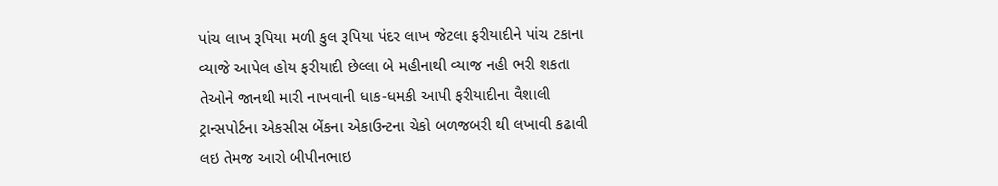પાંચ લાખ રૂપિયા મળી કુલ રૂપિયા પંદર લાખ જેટલા ફરીયાદીને પાંચ ટકાના વ્યાજે આપેલ હોય ફરીયાદી છેલ્લા બે મહીનાથી વ્યાજ નહી ભરી શકતા તેઓને જાનથી મારી નાખવાની ધાક-ધમકી આપી ફરીયાદીના વૈશાલી ટ્રાન્સપોર્ટના એકસીસ બેંકના એકાઉન્ટના ચેકો બળજબરી થી લખાવી કઢાવી લઇ તેમજ આરો બીપીનભાઇ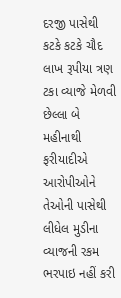દરજી પાસેથી કટકે કટકે ચૌદ લાખ રૂપીયા ત્રણ ટકા વ્યાજે મેળવી છેલ્લા બે મહીનાથી ફરીયાદીએ આરોપીઓને તેઓની પાસેથી લીધેલ મુડીના વ્યાજની રકમ ભરપાઇ નહીં કરી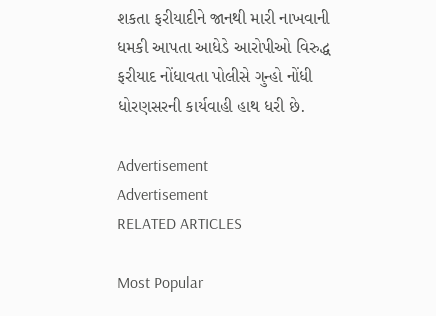શકતા ફરીયાદીને જાનથી મારી નાખવાની ધમકી આપતા આધેડે આરોપીઓ વિરુદ્ધ ફરીયાદ નોંધાવતા પોલીસે ગુન્હો નોંધી ધોરણસરની કાર્યવાહી હાથ ધરી છે.

Advertisement
Advertisement
RELATED ARTICLES

Most Popular